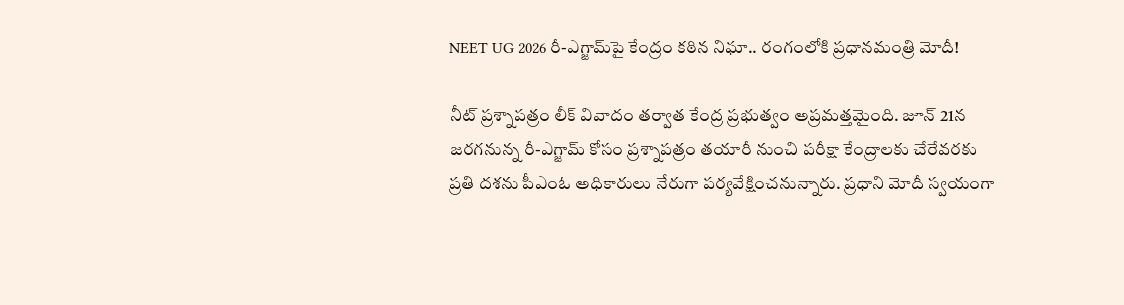NEET UG 2026 రీ-ఎగ్జామ్‌పై కేంద్రం కఠిన నిఘా.. రంగంలోకి ప్రధానమంత్రి మోదీ!

నీట్ ప్రశ్నాపత్రం లీక్ వివాదం తర్వాత కేంద్ర ప్రభుత్వం అప్రమత్తమైంది. జూన్ 21న జరగనున్న రీ-ఎగ్జామ్ కోసం ప్రశ్నాపత్రం తయారీ నుంచి పరీక్షా కేంద్రాలకు చేరేవరకు ప్రతి దశను పీఎంఓ అధికారులు నేరుగా పర్యవేక్షించనున్నారు. ప్రధాని మోదీ స్వయంగా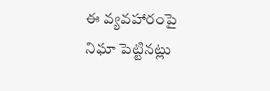ఈ వ్యవహారంపై నిఘా పెట్టినట్లు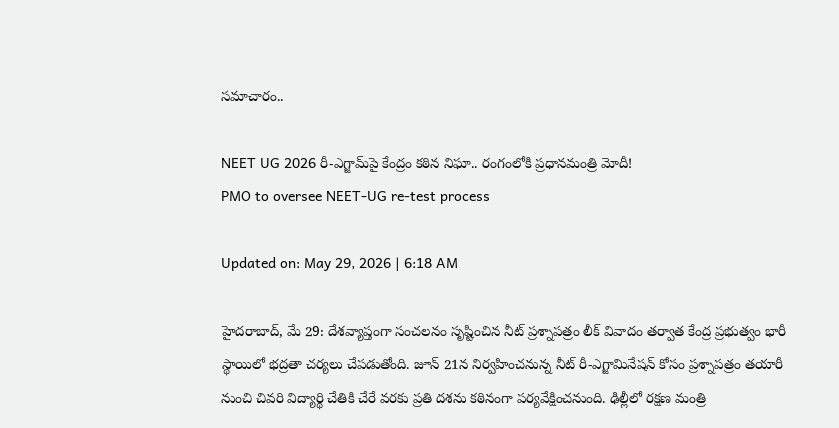సమాచారం..

NEET UG 2026 రీ-ఎగ్జామ్‌పై కేంద్రం కఠిన నిఘా.. రంగంలోకి ప్రధానమంత్రి మోదీ!
PMO to oversee NEET-UG re-test process

Updated on: May 29, 2026 | 6:18 AM

హైదరాబాద్‌, మే 29: దేశవ్యాప్తంగా సంచలనం సృష్టించిన నీట్ ప్రశ్నాపత్రం లీక్ వివాదం తర్వాత కేంద్ర ప్రభుత్వం భారీ స్థాయిలో భద్రతా చర్యలు చేపడుతోంది. జూన్ 21న నిర్వహించనున్న నీట్ రీ-ఎగ్జామినేషన్ కోసం ప్రశ్నాపత్రం తయారీ నుంచి చివరి విద్యార్థి చేతికి చేరే వరకు ప్రతి దశను కఠినంగా పర్యవేక్షించనుంది. ఢిల్లీలో రక్షణ మంత్రి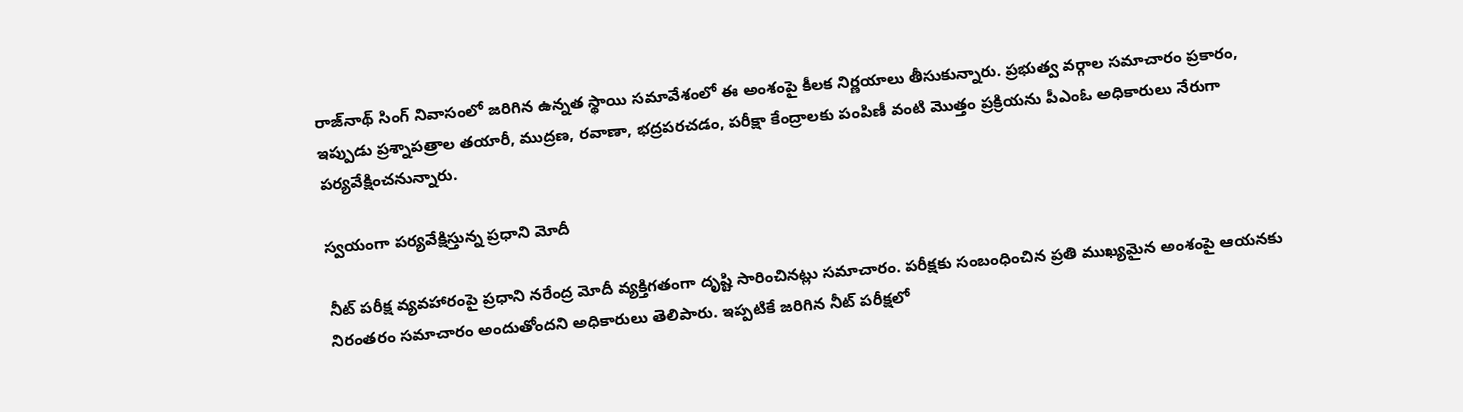రాజ్‌నాథ్ సింగ్ నివాసంలో జరిగిన ఉన్నత స్థాయి సమావేశంలో ఈ అంశంపై కీలక నిర్ణయాలు తీసుకున్నారు. ప్రభుత్వ వర్గాల సమాచారం ప్రకారం, ఇప్పుడు ప్రశ్నాపత్రాల తయారీ, ముద్రణ, రవాణా, భద్రపరచడం, పరీక్షా కేంద్రాలకు పంపిణీ వంటి మొత్తం ప్రక్రియను పీఎంఓ అధికారులు నేరుగా పర్యవేక్షించనున్నారు.

స్వయంగా పర్యవేక్షిస్తున్న ప్రధాని మోదీ

నీట్ పరీక్ష వ్యవహారంపై ప్రధాని నరేంద్ర మోదీ వ్యక్తిగతంగా దృష్టి సారించినట్లు సమాచారం. పరీక్షకు సంబంధించిన ప్రతి ముఖ్యమైన అంశంపై ఆయనకు నిరంతరం సమాచారం అందుతోందని అధికారులు తెలిపారు. ఇప్పటికే జరిగిన నీట్ పరీక్షలో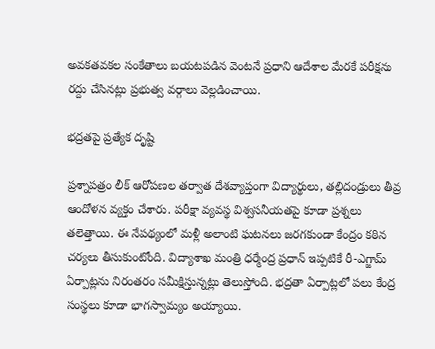అవకతవకల సంకేతాలు బయటపడిన వెంటనే ప్రధాని ఆదేశాల మేరకే పరీక్షను రద్దు చేసినట్లు ప్రభుత్వ వర్గాలు వెల్లడించాయి.

భద్రతపై ప్రత్యేక దృష్టి

ప్రశ్నాపత్రం లీక్ ఆరోపణల తర్వాత దేశవ్యాప్తంగా విద్యార్థులు, తల్లిదండ్రులు తీవ్ర ఆందోళన వ్యక్తం చేశారు. పరీక్షా వ్యవస్థ విశ్వసనీయతపై కూడా ప్రశ్నలు తలెత్తాయి. ఈ నేపథ్యంలో మళ్లీ అలాంటి ఘటనలు జరగకుండా కేంద్రం కఠిన చర్యలు తీసుకుంటోంది. విద్యాశాఖ మంత్రి ధర్మేంద్ర ప్రధాన్ ఇప్పటికే రీ-ఎగ్జామ్ ఏర్పాట్లను నిరంతరం సమీక్షిస్తున్నట్లు తెలుస్తోంది. భద్రతా ఏర్పాట్లలో పలు కేంద్ర సంస్థలు కూడా భాగస్వామ్యం అయ్యాయి.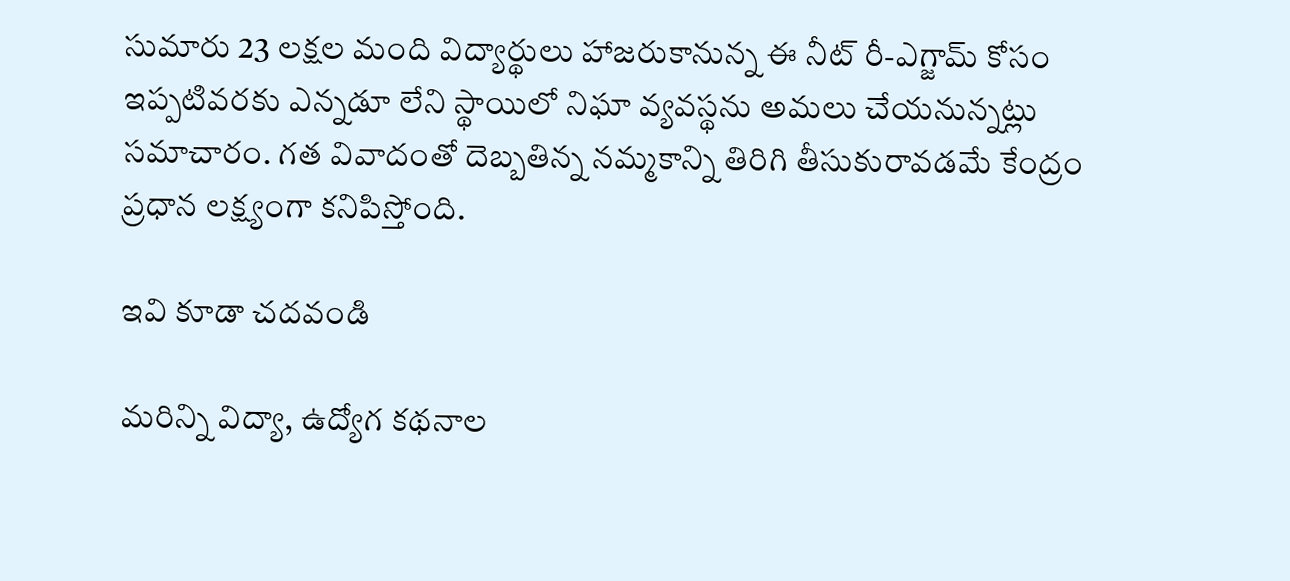సుమారు 23 లక్షల మంది విద్యార్థులు హాజరుకానున్న ఈ నీట్ రీ-ఎగ్జామ్ కోసం ఇప్పటివరకు ఎన్నడూ లేని స్థాయిలో నిఘా వ్యవస్థను అమలు చేయనున్నట్లు సమాచారం. గత వివాదంతో దెబ్బతిన్న నమ్మకాన్ని తిరిగి తీసుకురావడమే కేంద్రం ప్రధాన లక్ష్యంగా కనిపిస్తోంది.

ఇవి కూడా చదవండి

మరిన్ని విద్యా, ఉద్యోగ కథనాల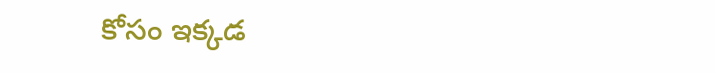కోసం ఇక్కడ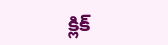క్లిక్‌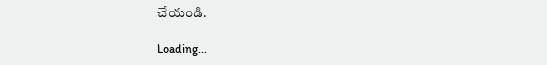చేయండి.

Loading...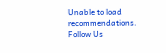Unable to load recommendations.
Follow Us